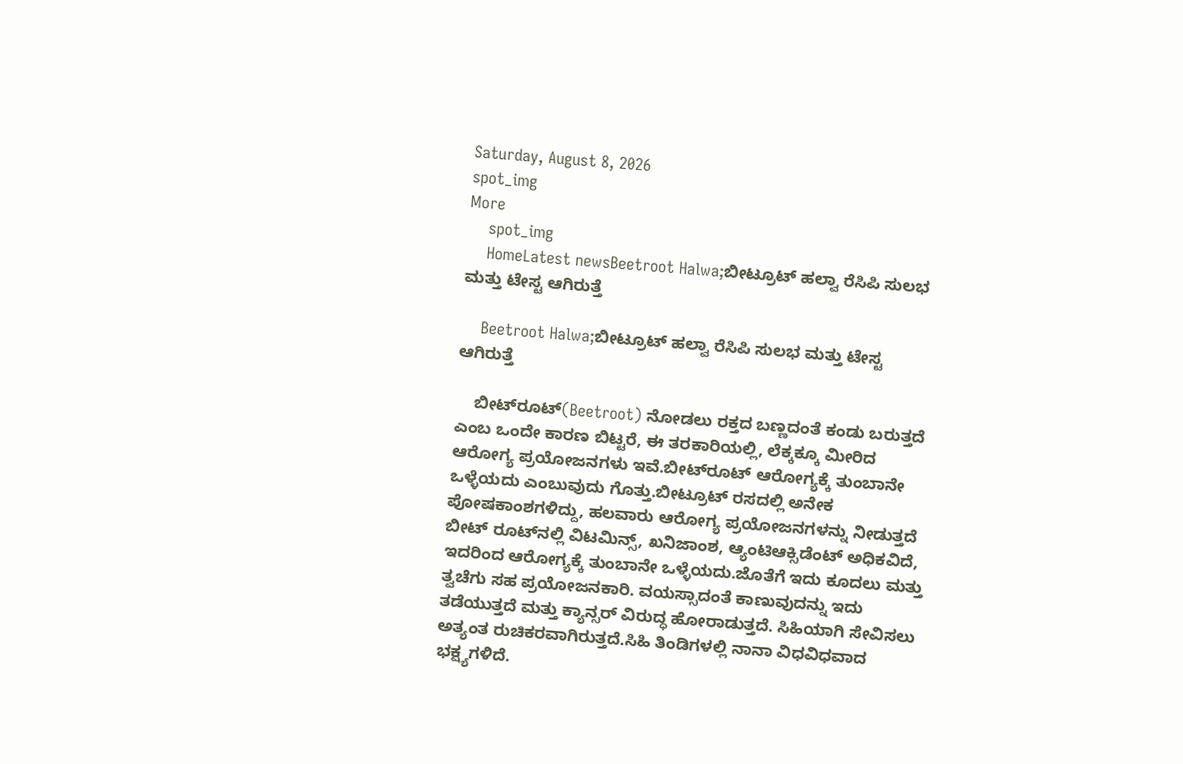Saturday, August 8, 2026
spot_img
More
    spot_img
    HomeLatest newsBeetroot Halwa;ಬೀಟ್ರೂಟ್ ಹಲ್ವಾ ರೆಸಿಪಿ ಸುಲಭ ಮತ್ತು ಟೇಸ್ಟ ಆಗಿರುತ್ತೆ

    Beetroot Halwa;ಬೀಟ್ರೂಟ್ ಹಲ್ವಾ ರೆಸಿಪಿ ಸುಲಭ ಮತ್ತು ಟೇಸ್ಟ ಆಗಿರುತ್ತೆ

    ಬೀಟ್‌ರೂಟ್‌(Beetroot) ನೋಡಲು ರಕ್ತದ ಬಣ್ಣದಂತೆ ಕಂಡು ಬರುತ್ತದೆ ಎಂಬ ಒಂದೇ ಕಾರಣ ಬಿಟ್ಟರೆ, ಈ ತರಕಾರಿಯಲ್ಲಿ, ಲೆಕ್ಕಕ್ಕೂ ಮೀರಿದ ಆರೋಗ್ಯ ಪ್ರಯೋಜನಗಳು ಇವೆ.ಬೀಟ್‌ರೂಟ್‌ ಆರೋಗ್ಯಕ್ಕೆ ತುಂಬಾನೇ ಒಳ್ಳೆಯದು ಎಂಬುವುದು ಗೊತ್ತು.ಬೀಟ್ರೂಟ್ ರಸದಲ್ಲಿ ಅನೇಕ ಪೋಷಕಾಂಶಗಳಿದ್ದು, ಹಲವಾರು ಆರೋಗ್ಯ ಪ್ರಯೋಜನಗಳನ್ನು ನೀಡುತ್ತದೆ ಬೀಟ್‌ ರೂಟ್‌ನಲ್ಲಿ ವಿಟಮಿನ್ಸ್‌, ಖನಿಜಾಂಶ, ಆ್ಯಂಟಿಆಕ್ಸಿಡೆಂಟ್‌ ಅಧಿಕವಿದೆ, ಇದರಿಂದ ಆರೋಗ್ಯಕ್ಕೆ ತುಂಬಾನೇ ಒಳ್ಳೆಯದು.ಜೊತೆಗೆ ಇದು ಕೂದಲು ಮತ್ತು ತ್ವಚೆಗು ಸಹ ಪ್ರಯೋಜನಕಾರಿ. ವಯಸ್ಸಾದಂತೆ ಕಾಣುವುದನ್ನು ಇದು ತಡೆಯುತ್ತದೆ ಮತ್ತು ಕ್ಯಾನ್ಸರ್ ವಿರುದ್ಧ ಹೋರಾಡುತ್ತದೆ. ಸಿಹಿಯಾಗಿ ಸೇವಿಸಲು ಅತ್ಯಂತ ರುಚಿಕರವಾಗಿರುತ್ತದೆ.ಸಿಹಿ ತಿಂಡಿಗಳಲ್ಲಿ ನಾನಾ ವಿಧವಿಧವಾದ ಭಕ್ಷ್ಯಗಳಿದೆ.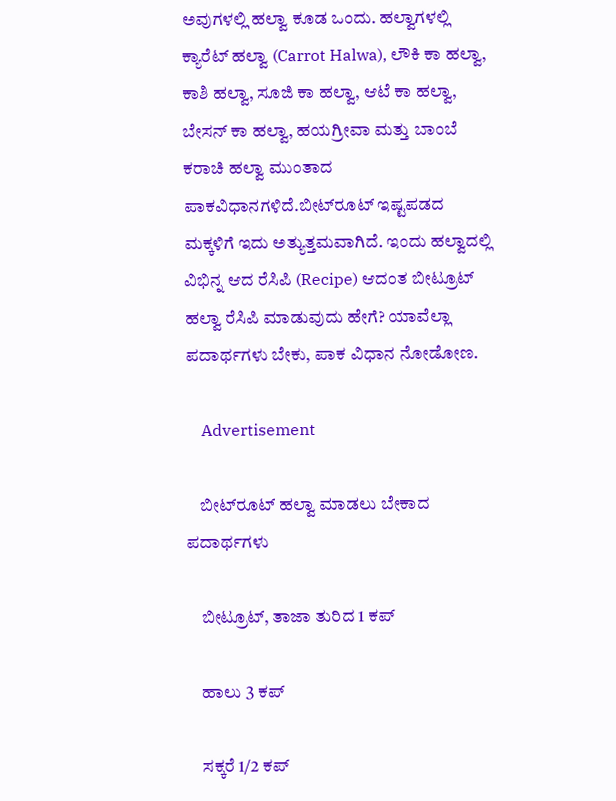ಅವುಗಳಲ್ಲಿ ಹಲ್ವಾ ಕೂಡ ಒಂದು. ಹಲ್ವಾಗಳಲ್ಲಿ ಕ್ಯಾರೆಟ್ ಹಲ್ವಾ (Carrot Halwa), ಲೌಕಿ ಕಾ ಹಲ್ವಾ, ಕಾಶಿ ಹಲ್ವಾ, ಸೂಜಿ ಕಾ ಹಲ್ವಾ, ಆಟೆ ಕಾ ಹಲ್ವಾ, ಬೇಸನ್ ಕಾ ಹಲ್ವಾ, ಹಯಗ್ರೀವಾ ಮತ್ತು ಬಾಂಬೆ ಕರಾಚಿ ಹಲ್ವಾ ಮುಂತಾದ ಪಾಕವಿಧಾನಗಳಿದೆ.ಬೀಟ್‌ರೂಟ್‌ ಇಷ್ಟಪಡದ ಮಕ್ಕಳಿಗೆ ಇದು ಅತ್ಯುತ್ತಮವಾಗಿದೆ. ಇಂದು ಹಲ್ವಾದಲ್ಲಿ ವಿಭಿನ್ನ ಆದ ರೆಸಿಪಿ (Recipe) ಆದಂತ ಬೀಟ್ರೂಟ್ ಹಲ್ವಾ ರೆಸಿಪಿ ಮಾಡುವುದು ಹೇಗೆ? ಯಾವೆಲ್ಲಾ ಪದಾರ್ಥಗಳು ಬೇಕು, ಪಾಕ ವಿಧಾನ ನೋಡೋಣ.

    Advertisement

    ಬೀಟ್‍ರೂಟ್ ಹಲ್ವಾ ಮಾಡಲು ಬೇಕಾದ ಪದಾರ್ಥಗಳು

    ಬೀಟ್ರೂಟ್, ತಾಜಾ ತುರಿದ 1 ಕಪ್

    ಹಾಲು 3 ಕಪ್

    ಸಕ್ಕರೆ 1/2 ಕಪ್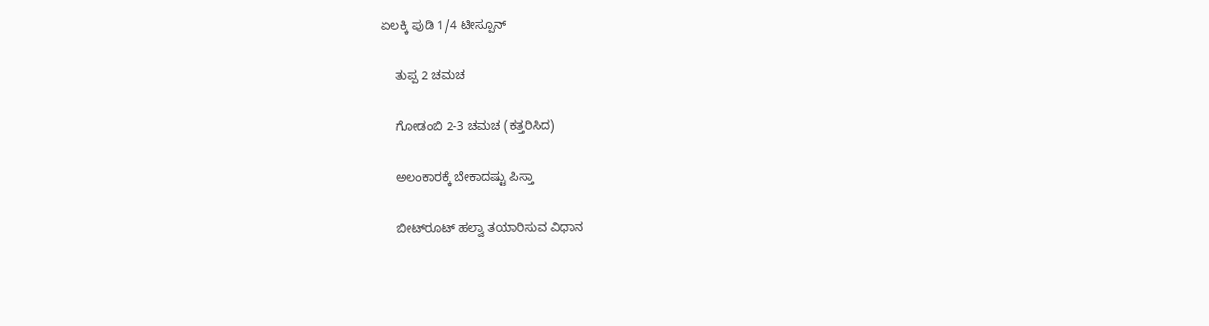ಏಲಕ್ಕಿ ಪುಡಿ 1/4 ಟೀಸ್ಪೂನ್

    ತುಪ್ಪ 2 ಚಮಚ

    ಗೋಡಂಬಿ 2-3 ಚಮಚ (ಕತ್ತರಿಸಿದ)

    ಅಲಂಕಾರಕ್ಕೆ ಬೇಕಾದಷ್ಟು ಪಿಸ್ತಾ

    ಬೀಟ್‍ರೂಟ್ ಹಲ್ವಾ ತಯಾರಿಸುವ ವಿಧಾನ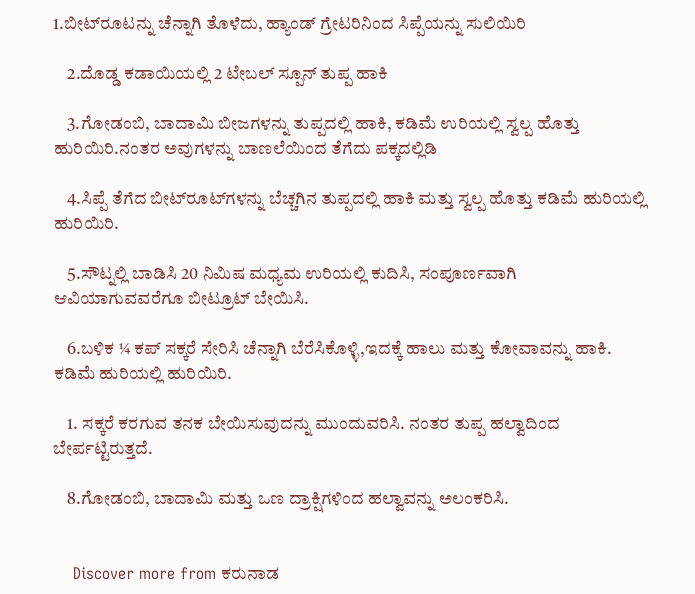1.ಬೀಟ್‍ರೂಟನ್ನು ಚೆನ್ನಾಗಿ ತೊಳೆದು, ಹ್ಯಾಂಡ್ ಗ್ರೇಟರಿನಿಂದ ಸಿಪ್ಪೆಯನ್ನು ಸುಲಿಯಿರಿ

    2.ದೊಡ್ಡ ಕಡಾಯಿಯಲ್ಲಿ 2 ಟೇಬಲ್ ಸ್ಪೂನ್ ತುಪ್ಪ ಹಾಕಿ

    3.ಗೋಡಂಬಿ, ಬಾದಾಮಿ ಬೀಜಗಳನ್ನು ತುಪ್ಪದಲ್ಲಿ ಹಾಕಿ, ಕಡಿಮೆ ಉರಿಯಲ್ಲಿ ಸ್ವಲ್ಪ ಹೊತ್ತು ಹುರಿಯಿರಿ.ನಂತರ ಅವುಗಳನ್ನು ಬಾಣಲೆಯಿಂದ ತೆಗೆದು ಪಕ್ಕದಲ್ಲಿಡಿ

    4.ಸಿಪ್ಪೆ ತೆಗೆದ ಬೀಟ್‍ರೂಟ್‍ಗಳನ್ನು ಬೆಚ್ಚಗಿನ ತುಪ್ಪದಲ್ಲಿ ಹಾಕಿ ಮತ್ತು ಸ್ವಲ್ಪ ಹೊತ್ತು ಕಡಿಮೆ ಹುರಿಯಲ್ಲಿ ಹುರಿಯಿರಿ.

    5.ಸೌಟ್ನಲ್ಲಿ ಬಾಡಿಸಿ 20 ನಿಮಿಷ ಮಧ್ಯಮ ಉರಿಯಲ್ಲಿ ಕುದಿಸಿ, ಸಂಪೂರ್ಣವಾಗಿ ಆವಿಯಾಗುವವರೆಗೂ ಬೀಟ್ರೂಟ್ ಬೇಯಿಸಿ.

    6.ಬಳಿಕ ¼ ಕಪ್ ಸಕ್ಕರೆ ಸೇರಿಸಿ ಚೆನ್ನಾಗಿ ಬೆರೆಸಿಕೊಳ್ಳಿ,ಇದಕ್ಕೆ ಹಾಲು ಮತ್ತು ಕೋವಾವನ್ನು ಹಾಕಿ. ಕಡಿಮೆ ಹುರಿಯಲ್ಲಿ ಹುರಿಯಿರಿ.

    1. ಸಕ್ಕರೆ ಕರಗುವ ತನಕ ಬೇಯಿಸುವುದನ್ನು ಮುಂದುವರಿಸಿ. ನಂತರ ತುಪ್ಪ ಹಲ್ವಾದಿಂದ ಬೇರ್ಪಟ್ಟಿರುತ್ತದೆ.

    8.ಗೋಡಂಬಿ, ಬಾದಾಮಿ ಮತ್ತು ಒಣ ದ್ರಾಕ್ಷಿಗಳಿಂದ ಹಲ್ವಾವನ್ನು ಅಲಂಕರಿಸಿ.


    Discover more from ಕರುನಾಡ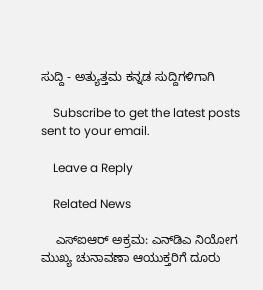ಸುದ್ದಿ - ಅತ್ಯುತ್ತಮ ಕನ್ನಡ ಸುದ್ದಿಗಳಿಗಾಗಿ

    Subscribe to get the latest posts sent to your email.

    Leave a Reply

    Related News

    ಎಸ್‌ಐಆರ್ ಅಕ್ರಮ: ಎನ್‌ಡಿಎ ನಿಯೋಗ ಮುಖ್ಯ ಚುನಾವಣಾ ಆಯುಕ್ತರಿಗೆ ದೂರು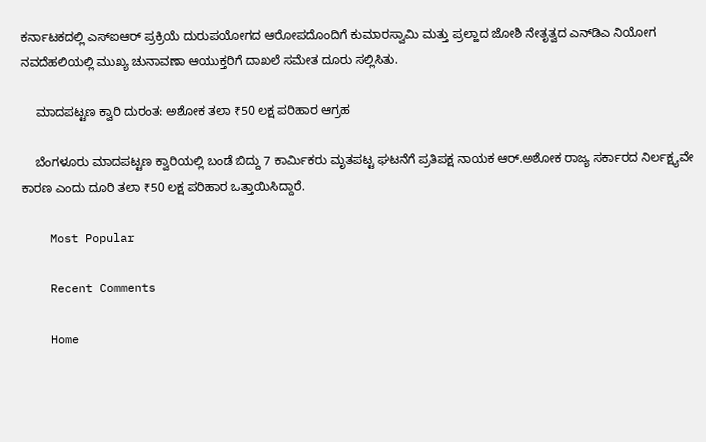ಕರ್ನಾಟಕದಲ್ಲಿ ಎಸ್‌ಐಆರ್ ಪ್ರಕ್ರಿಯೆ ದುರುಪಯೋಗದ ಆರೋಪದೊಂದಿಗೆ ಕುಮಾರಸ್ವಾಮಿ ಮತ್ತು ಪ್ರಲ್ಹಾದ ಜೋಶಿ ನೇತೃತ್ವದ ಎನ್‌ಡಿಎ ನಿಯೋಗ ನವದೆಹಲಿಯಲ್ಲಿ ಮುಖ್ಯ ಚುನಾವಣಾ ಆಯುಕ್ತರಿಗೆ ದಾಖಲೆ ಸಮೇತ ದೂರು ಸಲ್ಲಿಸಿತು.

    ಮಾದಪಟ್ಟಣ ಕ್ವಾರಿ ದುರಂತ: ಅಶೋಕ ತಲಾ ₹50 ಲಕ್ಷ ಪರಿಹಾರ ಆಗ್ರಹ

    ಬೆಂಗಳೂರು ಮಾದಪಟ್ಟಣ ಕ್ವಾರಿಯಲ್ಲಿ ಬಂಡೆ ಬಿದ್ದು 7 ಕಾರ್ಮಿಕರು ಮೃತಪಟ್ಟ ಘಟನೆಗೆ ಪ್ರತಿಪಕ್ಷ ನಾಯಕ ಆರ್.ಅಶೋಕ ರಾಜ್ಯ ಸರ್ಕಾರದ ನಿರ್ಲಕ್ಷ್ಯವೇ ಕಾರಣ ಎಂದು ದೂರಿ ತಲಾ ₹50 ಲಕ್ಷ ಪರಿಹಾರ ಒತ್ತಾಯಿಸಿದ್ದಾರೆ.

    Most Popular

    Recent Comments

    Home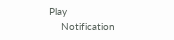Play
    Notification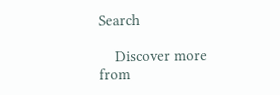Search

    Discover more from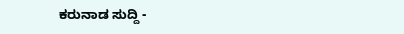ಕರುನಾಡ ಸುದ್ದಿ -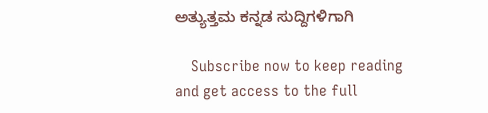ಅತ್ಯುತ್ತಮ ಕನ್ನಡ ಸುದ್ದಿಗಳಿಗಾಗಿ

    Subscribe now to keep reading and get access to the full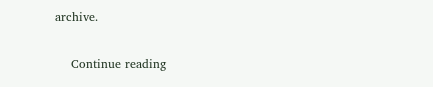archive.

    Continue reading